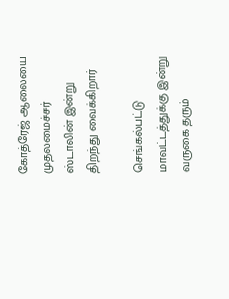கோத்ரேஜ் ஆலையை முதலமைச்சர் ஸ்டாலின் இன்று திறந்து வைக்கிறார்

செங்கல்பட்டு மாவட்டத்துக்கு இன்று வருகை தரும்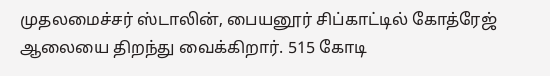முதலமைச்சர் ஸ்டாலின், பையனூர் சிப்காட்டில் கோத்ரேஜ் ஆலையை திறந்து வைக்கிறார். 515 கோடி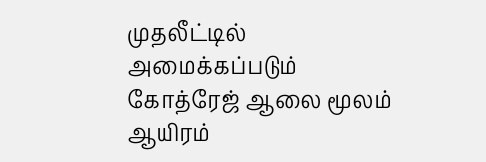முதலீட்டில் அமைக்கப்படும் கோத்ரேஜ் ஆலை மூலம் ஆயிரம்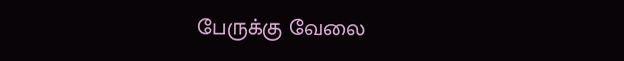பேருக்கு வேலை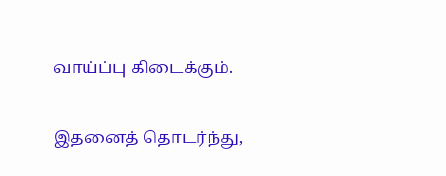வாய்ப்பு கிடைக்கும்.

இதனைத் தொடர்ந்து,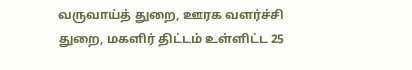வருவாய்த் துறை, ஊரக வளர்ச்சி துறை, மகளிர் திட்டம் உள்ளிட்ட 25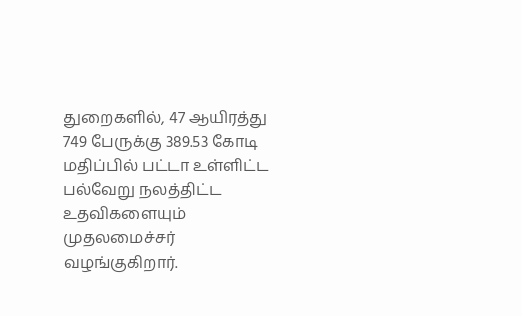துறைகளில், 47 ஆயிரத்து 749 பேருக்கு 389.53 கோடி மதிப்பில் பட்டா உள்ளிட்ட பல்வேறு நலத்திட்ட உதவிகளையும் முதலமைச்சர் வழங்குகிறார்.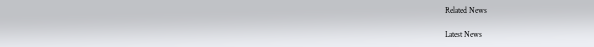Related News

Latest News